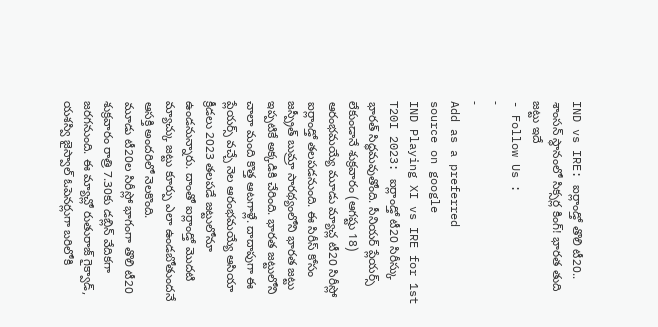IND vs IRE: ఐర్లాండ్తో తొలి టీ20.. శాంసన్ స్థానంలో సిక్సర్ల కింగ్! భారత తుది జట్టు ఇదే
- Follow Us :
-
-
Add as a preferred
source on google
IND Playing XI vs IRE for 1st T20I 2023: ఐర్లాండ్తో టీ20 సిరీస్కు భారత్ సిద్ధమవుతోంది. సీనియర్ ప్లేయర్స్ లేకుండానే శుక్రవారం (ఆగష్టు 18) ఆరంభమయ్యే మూడు మ్యాచ్ల టీ20 సిరీస్లో ఐర్లాండ్తో తలపడనుంది. ఈ సిరీస్ కోసం జస్ప్రీత్ బుమ్రా సారథ్యంలోని భారత జట్టు ఇప్పటికే అక్కడికి చేరింది. భారత జట్టులోని చాలా మంది కొత్త ఆటగాళ్లే. దాదాపుగా ఈ ప్లేయర్స్ వచ్చే నెల ఆరంభమయ్యే ఆసియా క్రీడలు 2023 తలపడే జట్టులోనూ ఉండనున్నారు. దాంతో ఐర్లాండ్తో మొదటి మ్యాచ్కు జట్టు కూర్పు ఎలా ఉండబోతుందనే ఆసక్తి అందరిలో నెలకొంది.
మూడు టీ20ల సిరీస్లో భాగంగా తొలి టీ20 శుక్రవారం రాత్రి 7.30కు డబ్లిన్ వేదికగా జరగనుంది. ఈ మ్యాచ్లో రుతురాజ్ గైక్వాడ్, యశస్వి జైస్వాల్ ఓపెనర్లుగా బరిలోకి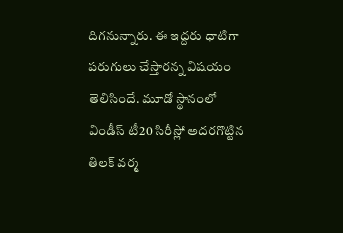దిగనున్నారు. ఈ ఇద్దరు ధాటిగా పరుగులు చేస్తారన్న విషయం తెలిసిందే. మూడో స్థానంలో విండీస్ టీ20 సిరీస్లో అదరగొట్టిన తిలక్ వర్మ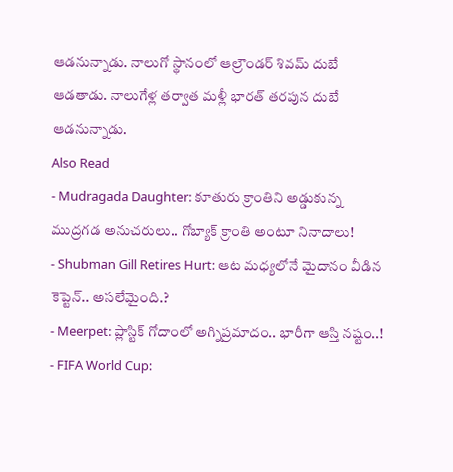ఆడనున్నాడు. నాలుగో స్థానంలో ఆల్రౌండర్ శివమ్ దుబే ఆడతాడు. నాలుగేళ్ల తర్వాత మళ్లీ భారత్ తరపున దుబే ఆడనున్నాడు.
Also Read
- Mudragada Daughter: కూతురు క్రాంతిని అడ్డుకున్న ముద్రగడ అనుచరులు.. గోబ్యాక్ క్రాంతి అంటూ నినాదాలు!
- Shubman Gill Retires Hurt: ఆట మధ్యలోనే మైదానం వీడిన కెప్టెన్.. అసలేమైంది.?
- Meerpet: ప్లాస్టిక్ గోదాంలో అగ్నిప్రమాదం.. భారీగా ఆస్తి నష్టం..!
- FIFA World Cup: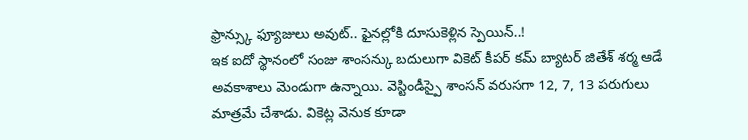ఫ్రాన్స్కు ఫ్యూజులు అవుట్.. ఫైనల్లోకి దూసుకెళ్లిన స్పెయిన్..!
ఇక ఐదో స్థానంలో సంజు శాంసన్కు బదులుగా వికెట్ కీపర్ కమ్ బ్యాటర్ జితేశ్ శర్మ ఆడే అవకాశాలు మెండుగా ఉన్నాయి. వెస్టిండీస్పై శాంసన్ వరుసగా 12, 7, 13 పరుగులు మాత్రమే చేశాడు. వికెట్ల వెనుక కూడా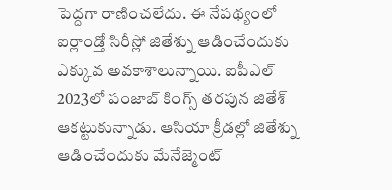పెద్దగా రాణించలేదు. ఈ నేపథ్యంలో ఐర్లాండ్తో సిరీస్లో జితేశ్ను ఆడించేందుకు ఎక్కువ అవకాశాలున్నాయి. ఐపీఎల్ 2023లో పంజాబ్ కింగ్స్ తరపున జితేశ్ ఆకట్టుకున్నాడు. ఆసియా క్రీడల్లో జితేశ్ను ఆడించేందుకు మేనేజ్మెంట్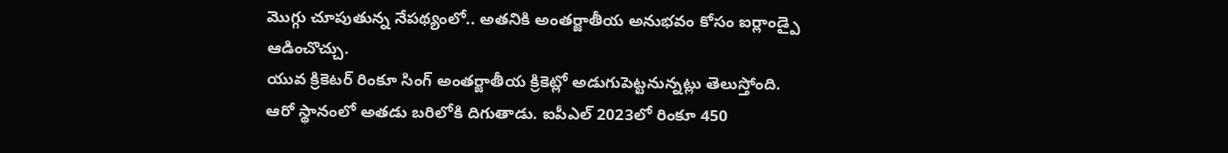మొగ్గు చూపుతున్న నేపథ్యంలో.. అతనికి అంతర్జాతీయ అనుభవం కోసం ఐర్లాండ్పై ఆడించొచ్చు.
యువ క్రికెటర్ రింకూ సింగ్ అంతర్జాతీయ క్రికెట్లో అడుగుపెట్టనున్నట్లు తెలుస్తోంది. ఆరో స్థానంలో అతడు బరిలోకి దిగుతాడు. ఐపీఎల్ 2023లో రింకూ 450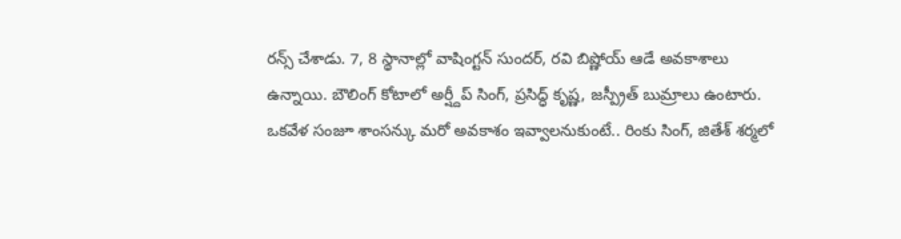రన్స్ చేశాడు. 7, 8 స్థానాల్లో వాషింగ్టన్ సుందర్, రవి బిష్ణోయ్ ఆడే అవకాశాలు ఉన్నాయి. బౌలింగ్ కోటాలో అర్ష్దీప్ సింగ్, ప్రసిద్ధ్ కృష్ణ, జస్ప్రీత్ బుమ్రాలు ఉంటారు. ఒకవేళ సంజూ శాంసన్కు మరో అవకాశం ఇవ్వాలనుకుంటే.. రింకు సింగ్, జితేశ్ శర్మలో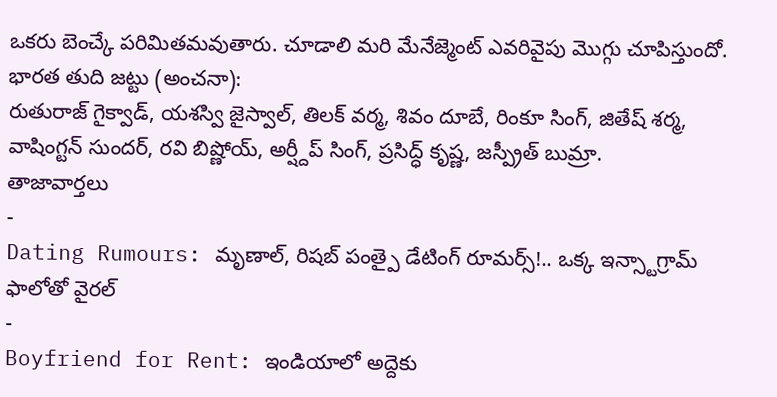ఒకరు బెంచ్కే పరిమితమవుతారు. చూడాలి మరి మేనేజ్మెంట్ ఎవరివైపు మొగ్గు చూపిస్తుందో.
భారత తుది జట్టు (అంచనా):
రుతురాజ్ గైక్వాడ్, యశస్వి జైస్వాల్, తిలక్ వర్మ, శివం దూబే, రింకూ సింగ్, జితేష్ శర్మ, వాషింగ్టన్ సుందర్, రవి బిష్ణోయ్, అర్ష్దీప్ సింగ్, ప్రసిద్ధ్ కృష్ణ, జస్ప్రీత్ బుమ్రా.
తాజావార్తలు
-
Dating Rumours: మృణాల్, రిషబ్ పంత్పై డేటింగ్ రూమర్స్!.. ఒక్క ఇన్స్టాగ్రామ్ ఫాలోతో వైరల్
-
Boyfriend for Rent: ఇండియాలో అద్దెకు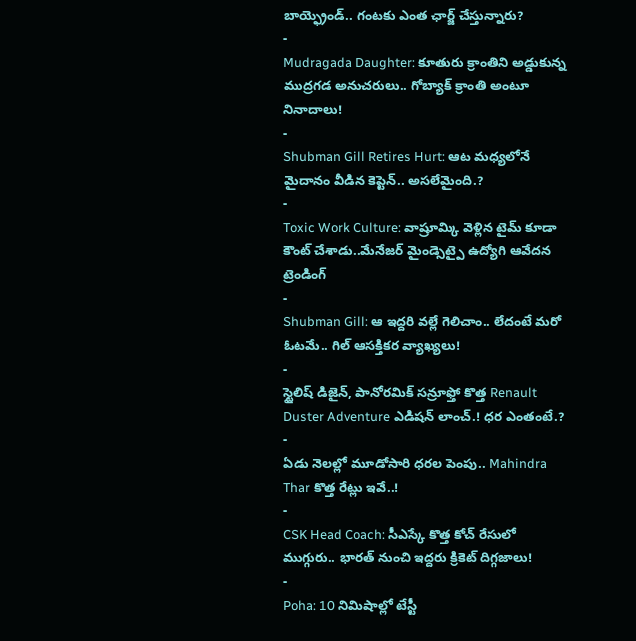బాయ్ఫ్రెండ్.. గంటకు ఎంత ఛార్జ్ చేస్తున్నారు?
-
Mudragada Daughter: కూతురు క్రాంతిని అడ్డుకున్న ముద్రగడ అనుచరులు.. గోబ్యాక్ క్రాంతి అంటూ నినాదాలు!
-
Shubman Gill Retires Hurt: ఆట మధ్యలోనే మైదానం వీడిన కెప్టెన్.. అసలేమైంది.?
-
Toxic Work Culture: వాష్రూమ్కి వెళ్లిన టైమ్ కూడా కౌంట్ చేశాడు..మేనేజర్ మైండ్సెట్పై ఉద్యోగి ఆవేదన
ట్రెండింగ్
-
Shubman Gill: ఆ ఇద్దరి వల్లే గెలిచాం.. లేదంటే మరో ఓటమే.. గిల్ ఆసక్తికర వ్యాఖ్యలు!
-
స్టైలిష్ డిజైన్, పానోరమిక్ సన్రూఫ్తో కొత్త Renault Duster Adventure ఎడిషన్ లాంచ్.! ధర ఎంతంటే.?
-
ఏడు నెలల్లో మూడోసారి ధరల పెంపు.. Mahindra Thar కొత్త రేట్లు ఇవే..!
-
CSK Head Coach: సీఎస్కే కొత్త కోచ్ రేసులో ముగ్గురు.. భారత్ నుంచి ఇద్దరు క్రికెట్ దిగ్గజాలు!
-
Poha: 10 నిమిషాల్లో టేస్టీ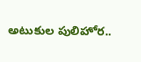అటుకుల పులిహోర..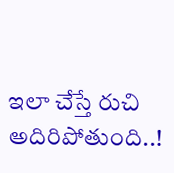ఇలా చేస్తే రుచి అదిరిపోతుంది..!